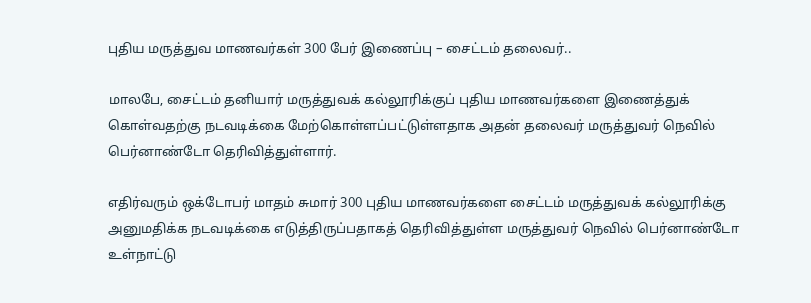புதிய மருத்துவ மாணவர்கள் 300 பேர் இணைப்பு – சைட்டம் தலைவர்..

மாலபே, சைட்டம் தனியார் மருத்துவக் கல்லூரிக்குப் புதிய மாணவர்களை இணைத்துக் கொள்வதற்கு நடவடிக்கை மேற்கொள்ளப்பட்டுள்ளதாக அதன் தலைவர் மருத்துவர் நெவில் பெர்னாண்டோ தெரிவித்துள்ளார்.

எதிர்வரும் ஒக்டோபர் மாதம் சுமார் 300 புதிய மாணவர்களை சைட்டம் மருத்துவக் கல்லூரிக்கு அனுமதிக்க நடவடிக்கை எடுத்திருப்பதாகத் தெரிவித்துள்ள மருத்துவர் நெவில் பெர்னாண்டோ உள்நாட்டு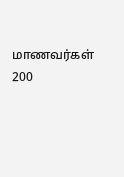மாணவர்கள் 200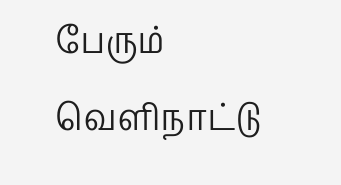பேரும் வௌிநாட்டு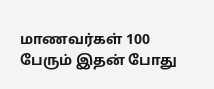மாணவர்கள் 100 பேரும் இதன் போது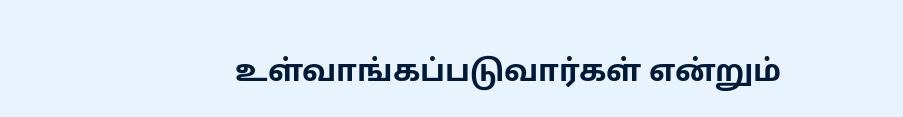உள்வாங்கப்படுவார்கள் என்றும்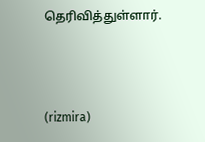தெரிவித்துள்ளார்.



(rizmira)